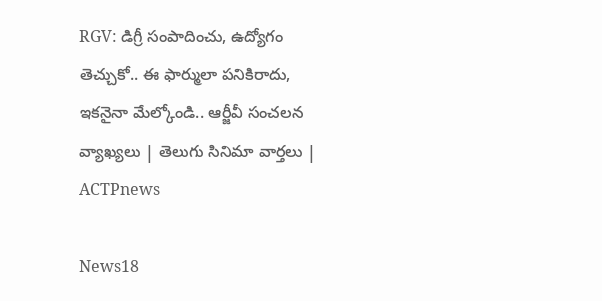RGV: డిగ్రీ సంపాదించు, ఉద్యోగం తెచ్చుకో.. ఈ ఫార్ములా పనికిరాదు, ఇకనైనా మేల్కోండి.. ఆర్జీవీ సంచలన వ్యాఖ్యలు | తెలుగు సినిమా వార్తలు | ACTPnews

News18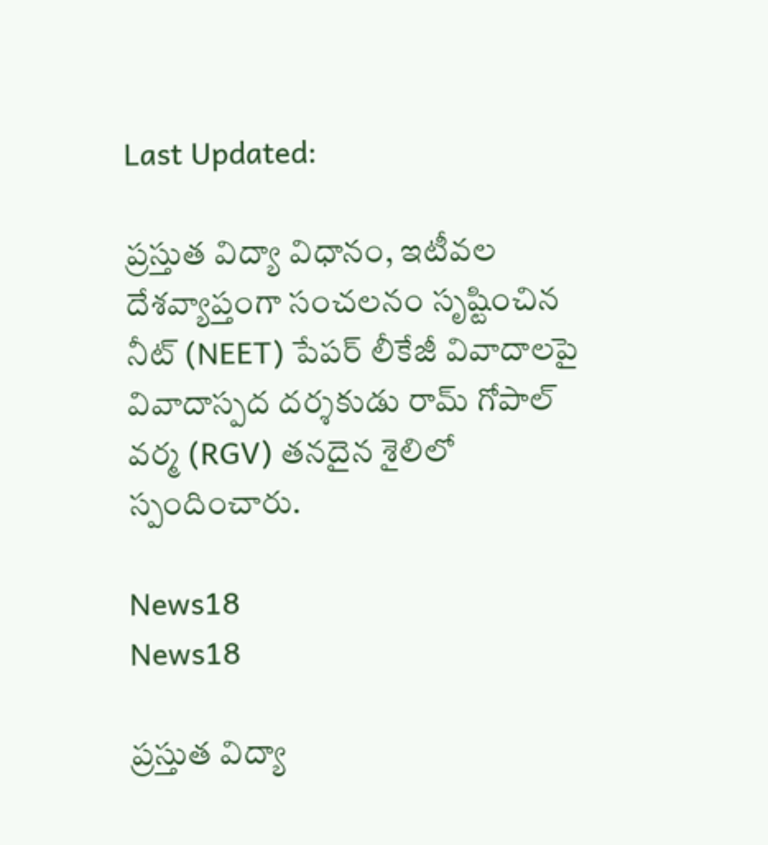Last Updated:

ప్రస్తుత విద్యా విధానం, ఇటీవల దేశవ్యాప్తంగా సంచలనం సృష్టించిన నీట్ (NEET) పేపర్ లీకేజీ వివాదాలపై వివాదాస్పద దర్శకుడు రామ్ గోపాల్ వర్మ (RGV) తనదైన శైలిలో స్పందించారు.

News18
News18

ప్రస్తుత విద్యా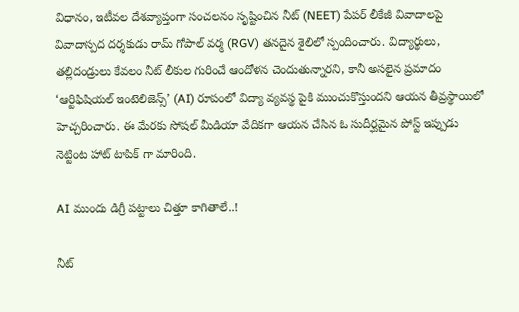విధానం, ఇటీవల దేశవ్యాప్తంగా సంచలనం సృష్టించిన నీట్ (NEET) పేపర్ లీకేజీ వివాదాలపై వివాదాస్పద దర్శకుడు రామ్ గోపాల్ వర్మ (RGV) తనదైన శైలిలో స్పందించారు. విద్యార్థులు, తల్లిదండ్రులు కేవలం నీట్ లీకుల గురించే ఆందోళన చెందుతున్నారని, కానీ అసలైన ప్రమాదం ‘ఆర్టిఫిషియల్ ఇంటెలిజెన్స్’ (AI) రూపంలో విద్యా వ్యవస్థ పైకి ముంచుకొస్తుందని ఆయన తీవ్రస్థాయిలో హెచ్చరించారు. ఈ మేరకు సోషల్ మీడియా వేదికగా ఆయన చేసిన ఓ సుదీర్ఘమైన పోస్ట్ ఇప్పుడు నెట్టింట హాట్ టాపిక్ గా మారింది.

AI ముందు డిగ్రీ పట్టాలు చిత్తూ కాగితాలే..!

నీట్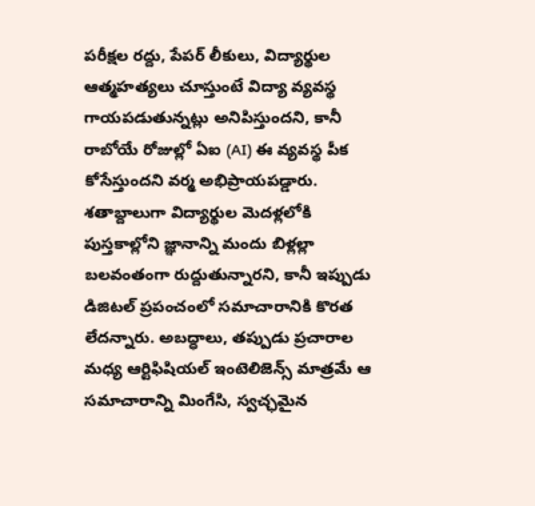పరీక్షల రద్దు, పేపర్ లీకులు, విద్యార్థుల ఆత్మహత్యలు చూస్తుంటే విద్యా వ్యవస్థ గాయపడుతున్నట్లు అనిపిస్తుందని, కానీ రాబోయే రోజుల్లో ఏఐ (AI) ఈ వ్యవస్థ పీక కోసేస్తుందని వర్మ అభిప్రాయపడ్డారు. శతాబ్దాలుగా విద్యార్థుల మెదళ్లలోకి పుస్తకాల్లోని జ్ఞానాన్ని మందు బిళ్లల్లా బలవంతంగా రుద్దుతున్నారని, కానీ ఇప్పుడు డిజిటల్ ప్రపంచంలో సమాచారానికి కొరత లేదన్నారు. అబద్ధాలు, తప్పుడు ప్రచారాల మధ్య ఆర్టిఫిషియల్ ఇంటెలిజెన్స్ మాత్రమే ఆ సమాచారాన్ని మింగేసి, స్వచ్ఛమైన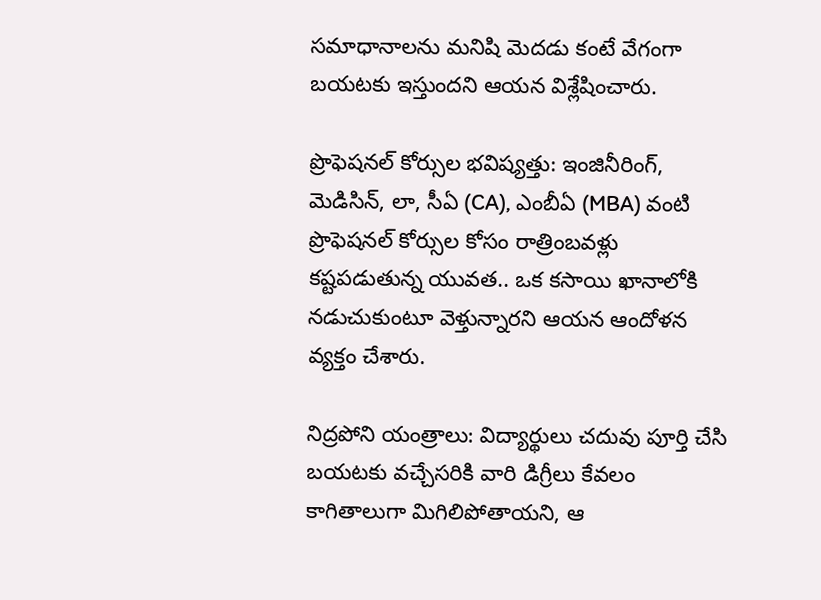సమాధానాలను మనిషి మెదడు కంటే వేగంగా బయటకు ఇస్తుందని ఆయన విశ్లేషించారు.

ప్రొఫెషనల్ కోర్సుల భవిష్యత్తు: ఇంజినీరింగ్, మెడిసిన్, లా, సీఏ (CA), ఎంబీఏ (MBA) వంటి ప్రొఫెషనల్ కోర్సుల కోసం రాత్రింబవళ్లు కష్టపడుతున్న యువత.. ఒక కసాయి ఖానాలోకి నడుచుకుంటూ వెళ్తున్నారని ఆయన ఆందోళన వ్యక్తం చేశారు.

నిద్రపోని యంత్రాలు: విద్యార్థులు చదువు పూర్తి చేసి బయటకు వచ్చేసరికి వారి డిగ్రీలు కేవలం కాగితాలుగా మిగిలిపోతాయని, ఆ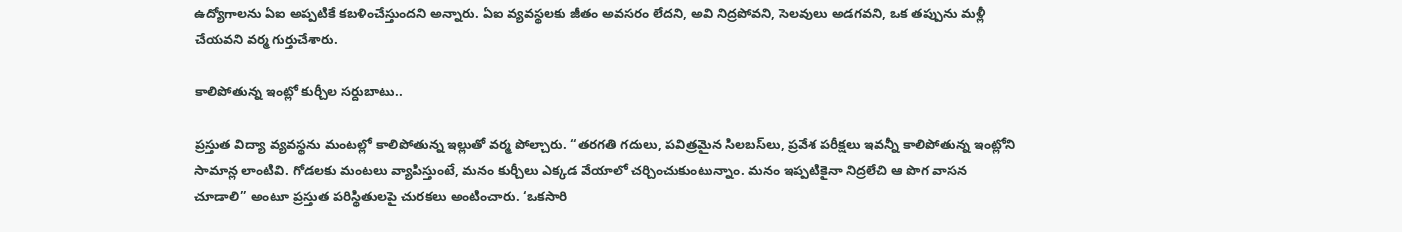ఉద్యోగాలను ఏఐ అప్పటికే కబళించేస్తుందని అన్నారు. ఏఐ వ్యవస్థలకు జీతం అవసరం లేదని, అవి నిద్రపోవని, సెలవులు అడగవని, ఒక తప్పును మళ్లీ చేయవని వర్మ గుర్తుచేశారు.

కాలిపోతున్న ఇంట్లో కుర్చీల సర్దుబాటు..

ప్రస్తుత విద్యా వ్యవస్థను మంటల్లో కాలిపోతున్న ఇల్లుతో వర్మ పోల్చారు. “తరగతి గదులు, పవిత్రమైన సిలబస్‌లు, ప్రవేశ పరీక్షలు ఇవన్నీ కాలిపోతున్న ఇంట్లోని సామాన్ల లాంటివి. గోడలకు మంటలు వ్యాపిస్తుంటే, మనం కుర్చీలు ఎక్కడ వేయాలో చర్చించుకుంటున్నాం. మనం ఇప్పటికైనా నిద్రలేచి ఆ పొగ వాసన చూడాలి” అంటూ ప్రస్తుత పరిస్థితులపై చురకలు అంటించారు. ‘ఒకసారి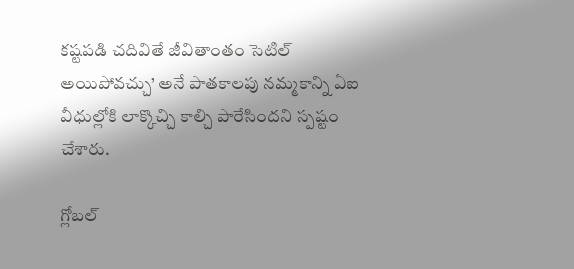కష్టపడి చదివితే జీవితాంతం సెటిల్ అయిపోవచ్చు’ అనే పాతకాలపు నమ్మకాన్ని ఏఐ వీధుల్లోకి లాక్కొచ్చి కాల్చి పారేసిందని స్పష్టం చేశారు.

గ్లోబల్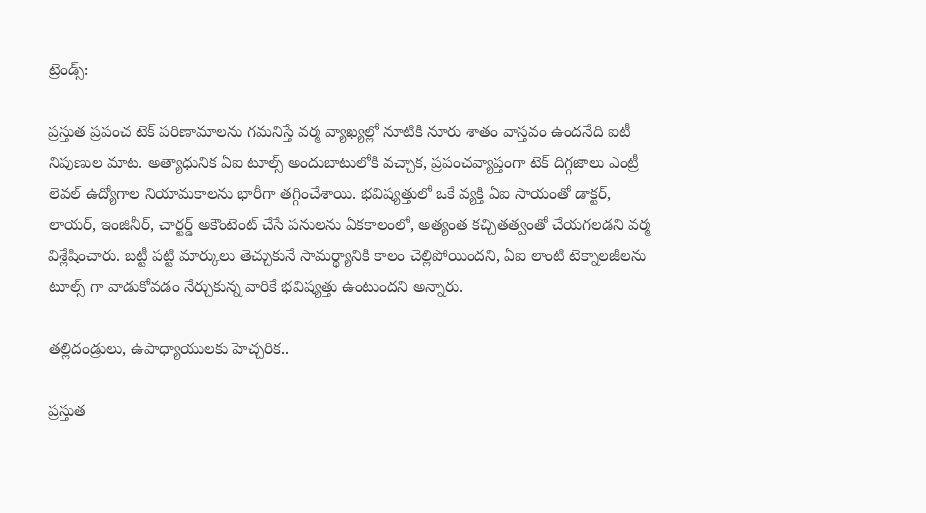ట్రెండ్స్:

ప్రస్తుత ప్రపంచ టెక్ పరిణామాలను గమనిస్తే వర్మ వ్యాఖ్యల్లో నూటికి నూరు శాతం వాస్తవం ఉందనేది ఐటీ నిపుణుల మాట. అత్యాధునిక ఏఐ టూల్స్ అందుబాటులోకి వచ్చాక, ప్రపంచవ్యాప్తంగా టెక్ దిగ్గజాలు ఎంట్రీ లెవల్ ఉద్యోగాల నియామకాలను భారీగా తగ్గించేశాయి. భవిష్యత్తులో ఒకే వ్యక్తి ఏఐ సాయంతో డాక్టర్, లాయర్, ఇంజినీర్, చార్టర్డ్ అకౌంటెంట్ చేసే పనులను ఏకకాలంలో, అత్యంత కచ్చితత్వంతో చేయగలడని వర్మ విశ్లేషించారు. బట్టీ పట్టి మార్కులు తెచ్చుకునే సామర్థ్యానికి కాలం చెల్లిపోయిందని, ఏఐ లాంటి టెక్నాలజీలను టూల్స్ గా వాడుకోవడం నేర్చుకున్న వారికే భవిష్యత్తు ఉంటుందని అన్నారు.

తల్లిదండ్రులు, ఉపాధ్యాయులకు హెచ్చరిక..

ప్రస్తుత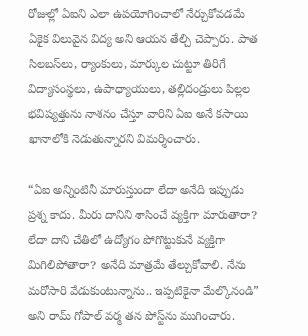రోజుల్లో ఏఐని ఎలా ఉపయోగించాలో నేర్చుకోవడమే ఏకైక విలువైన విద్య అని ఆయన తేల్చి చెప్పారు. పాత సిలబస్‌లు, ర్యాంకులు, మార్కుల చుట్టూ తిరిగే విద్యాసంస్థలు, ఉపాధ్యాయులు, తల్లిదండ్రులు పిల్లల భవిష్యత్తును నాశనం చేస్తూ వారిని ఏఐ అనే కసాయి ఖానాలోకి నెడుతున్నారని విమర్శించారు.

“ఏఐ అన్నింటినీ మారుస్తుందా లేదా అనేది ఇప్పుడు ప్రశ్న కాదు. మీరు దానిని శాసించే వ్యక్తిగా మారుతారా? లేదా దాని చేతిలో ఉద్యోగం పోగొట్టుకునే వ్యక్తిగా మిగిలిపోతారా? అనేది మాత్రమే తేల్చుకోవాలి. నేను మరోసారి వేడుకుంటున్నాను.. ఇప్పటికైనా మేల్కొనండి” అని రామ్ గోపాల్ వర్మ తన పోస్ట్‌ను ముగించారు.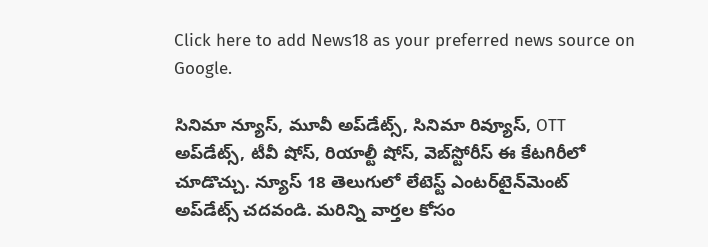Click here to add News18 as your preferred news source on Google.

సినిమా న్యూస్, మూవీ అప్‌డేట్స్, సినిమా రివ్యూస్, OTT అప్‌డేట్స్, టీవీ షోస్‌, రియాల్టీ షోస్‌, వెబ్‌స్టోరీస్ ఈ కేటగిరీలో చూడొచ్చు. న్యూస్ 18 తెలుగులో లేటెస్ట్ ఎంటర్‌టైన్‌మెంట్ అప్‌డేట్స్ చదవండి. మరిన్ని వార్తల కోసం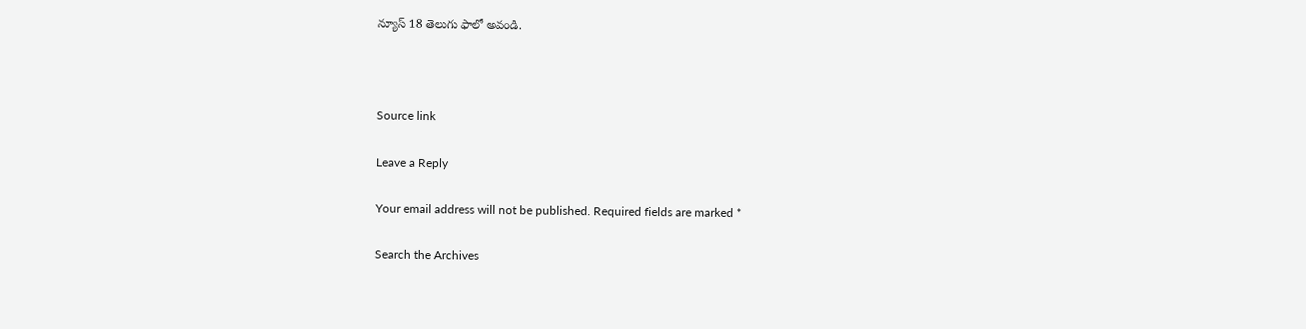న్యూస్ 18 తెలుగు ఫాలో అవండి.



Source link

Leave a Reply

Your email address will not be published. Required fields are marked *

Search the Archives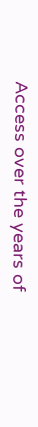Access over the years of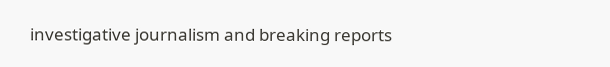investigative journalism and breaking reports